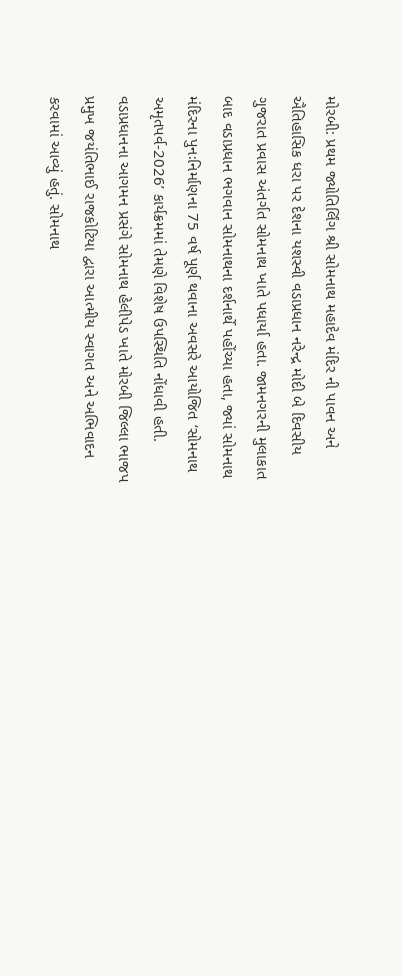મોરબી: પ્રથમ જ્યોતિર્લિંગ શ્રી સોમનાથ મહાદેવ મંદિર ની પાવન અને ઐતિહાસિક ધરા પર દેશના યશસ્વી વડાપ્રધાન નરેન્દ્ર મોદી બે દિવસીય ગુજરાત પ્રવાસ અંતર્ગત સોમનાથ ખાતે પધાર્યા હતા. જામનગરની મુલાકાત બાદ વડાપ્રધાન ભગવાન સોમનાથના દર્શનાર્થે પહોંચ્યા હતા, જ્યાં સોમનાથ મંદિરના પુનઃનિર્માણના 75 વર્ષ પૂર્ણ થવાના અવસરે આયોજિત ‘સોમનાથ અમૃતપર્વ-2026’ કાર્યક્રમમાં તેમણે વિશેષ ઉપસ્થિતિ નોંધાવી હતી. વડાપ્રધાનના આગમન પ્રસંગે સોમનાથ હેલીપેડ ખાતે મોરબી જિલ્લા ભાજપ પ્રમુખ જયંતિભાઈ રાજકોટિયા દ્વારા આત્મીય સ્વાગત અને અભિવાદન કરવામાં આવ્યું હતું. સોમનાથ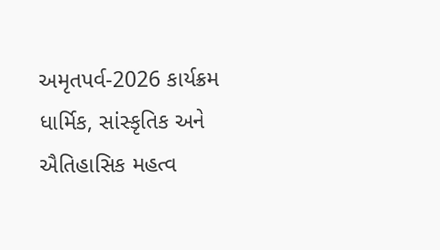અમૃતપર્વ-2026 કાર્યક્રમ ધાર્મિક, સાંસ્કૃતિક અને ઐતિહાસિક મહત્વ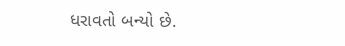ધરાવતો બન્યો છે.